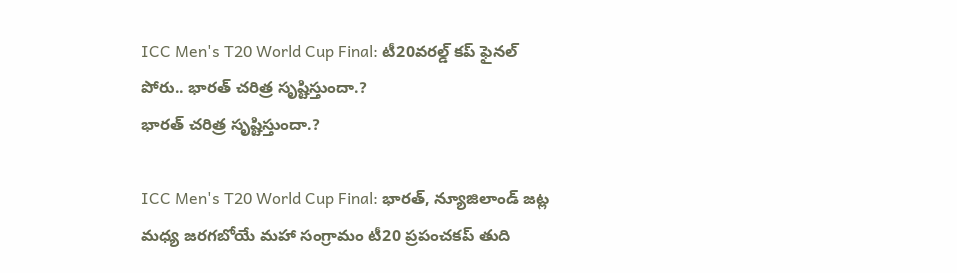ICC Men's T20 World Cup Final: టీ20వరల్డ్ కప్ ఫైనల్ పోరు.. భారత్ చరిత్ర సృష్టిస్తుందా.?
భారత్ చరిత్ర సృష్టిస్తుందా.?

ICC Men's T20 World Cup Final: భారత్, న్యూజిలాండ్ జట్ల మధ్య జరగబోయే మహా సంగ్రామం టీ20 ప్రపంచకప్ తుది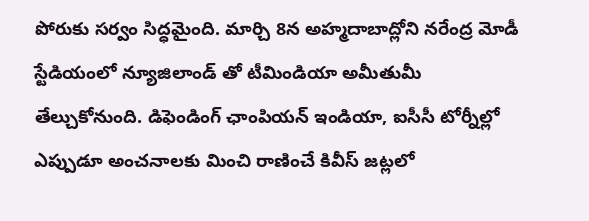పోరుకు సర్వం సిద్ధమైంది. మార్చి 8న అహ్మదాబాద్లోని నరేంద్ర మోడీ స్టేడియంలో న్యూజిలాండ్ తో టీమిండియా అమీతుమీ తేల్చుకోనుంది. డిఫెండింగ్ ఛాంపియన్ ఇండియా, ఐసీసీ టోర్నీల్లో ఎప్పుడూ అంచనాలకు మించి రాణించే కివీస్ జట్లలో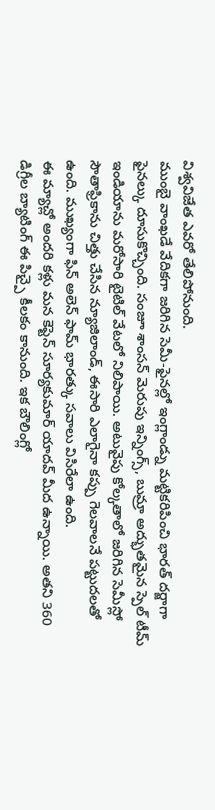విశ్వవిజేత ఎవరో తేలిపోనుంది.
ముంబై వాంఖడే వేదికగా జరిగిన సెమీ-ఫైనల్లో ఇంగ్లాండ్ను మట్టికరిపించి భారత్ దర్జాగా ఫైనల్కు దూసుకొచ్చింది. సంజూ శాంసన్ మెరుపు ఇన్నింగ్స్, బుమ్రా అద్భుతమైన స్పెల్ టీమ్ ఇండియాను మరోసారి టైటిల్ వేటలో నిలిపాయి. అటువైపు కోల్కతాలో జరిగిన సెమీస్లో సౌతాఫ్రికాను చిత్తు చేసిన న్యూజిలాండ్, ఈసారి ఎలాగైనా కప్పు గెలవాలనే పట్టుదలతో ఉంది. ముఖ్యంగా ఫిన్ అలెన్ ఫామ్ భారత్కు సవాలు విసిరేలా ఉంది.
ఈ మ్యాచ్లో అందరి కళ్లు మన కెప్టెన్ సూర్యకుమార్ యాదవ్ మీద ఉన్నాయి. అతని 360 డిగ్రీల బ్యాటింగ్ ఈ పిచ్పై కీలకం కానుంది. ఇక బౌలింగ్లో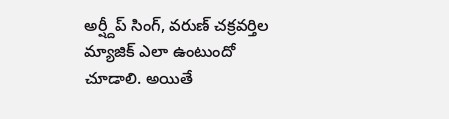అర్ష్దీప్ సింగ్, వరుణ్ చక్రవర్తిల మ్యాజిక్ ఎలా ఉంటుందో చూడాలి. అయితే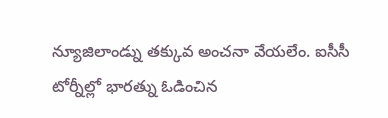న్యూజిలాండ్ను తక్కువ అంచనా వేయలేం. ఐసీసీ టోర్నీల్లో భారత్ను ఓడించిన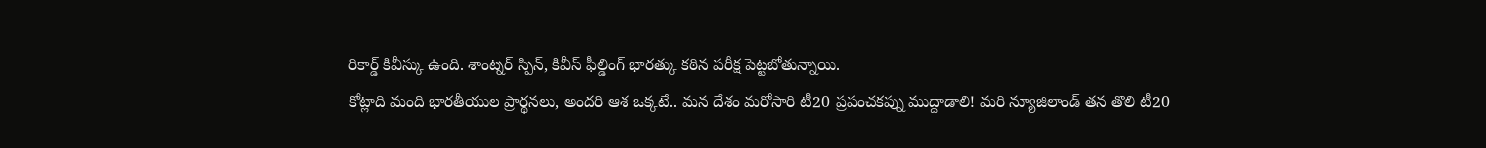రికార్డ్ కివీస్కు ఉంది. శాంట్నర్ స్పిన్, కివీస్ ఫీల్డింగ్ భారత్కు కఠిన పరీక్ష పెట్టబోతున్నాయి.
కోట్లాది మంది భారతీయుల ప్రార్థనలు, అందరి ఆశ ఒక్కటే.. మన దేశం మరోసారి టీ20 ప్రపంచకప్ను ముద్దాడాలి! మరి న్యూజిలాండ్ తన తొలి టీ20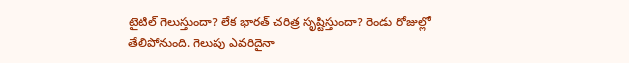టైటిల్ గెలుస్తుందా? లేక భారత్ చరిత్ర సృష్టిస్తుందా? రెండు రోజుల్లో తేలిపోనుంది. గెలుపు ఎవరిదైనా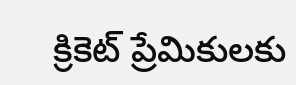క్రికెట్ ప్రేమికులకు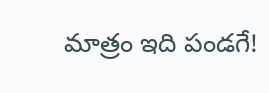మాత్రం ఇది పండగే!